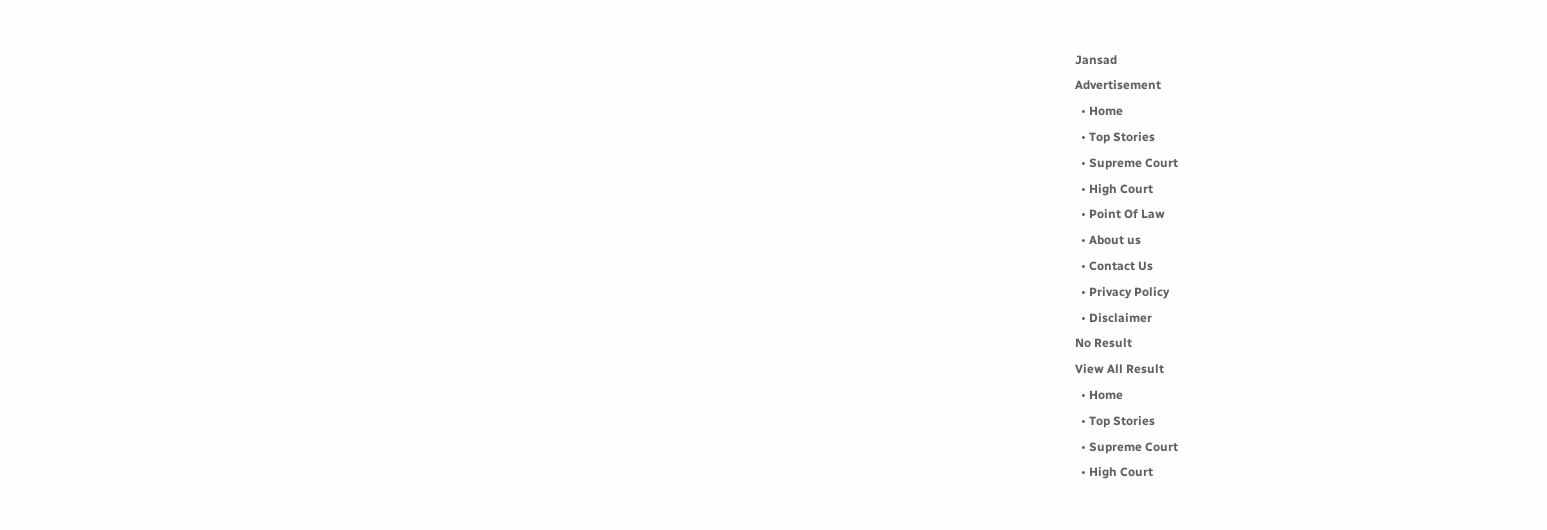Jansad
Advertisement
  • Home
  • Top Stories
  • Supreme Court
  • High Court
  • Point Of Law
  • About us
  • Contact Us
  • Privacy Policy
  • Disclaimer
No Result
View All Result
  • Home
  • Top Stories
  • Supreme Court
  • High Court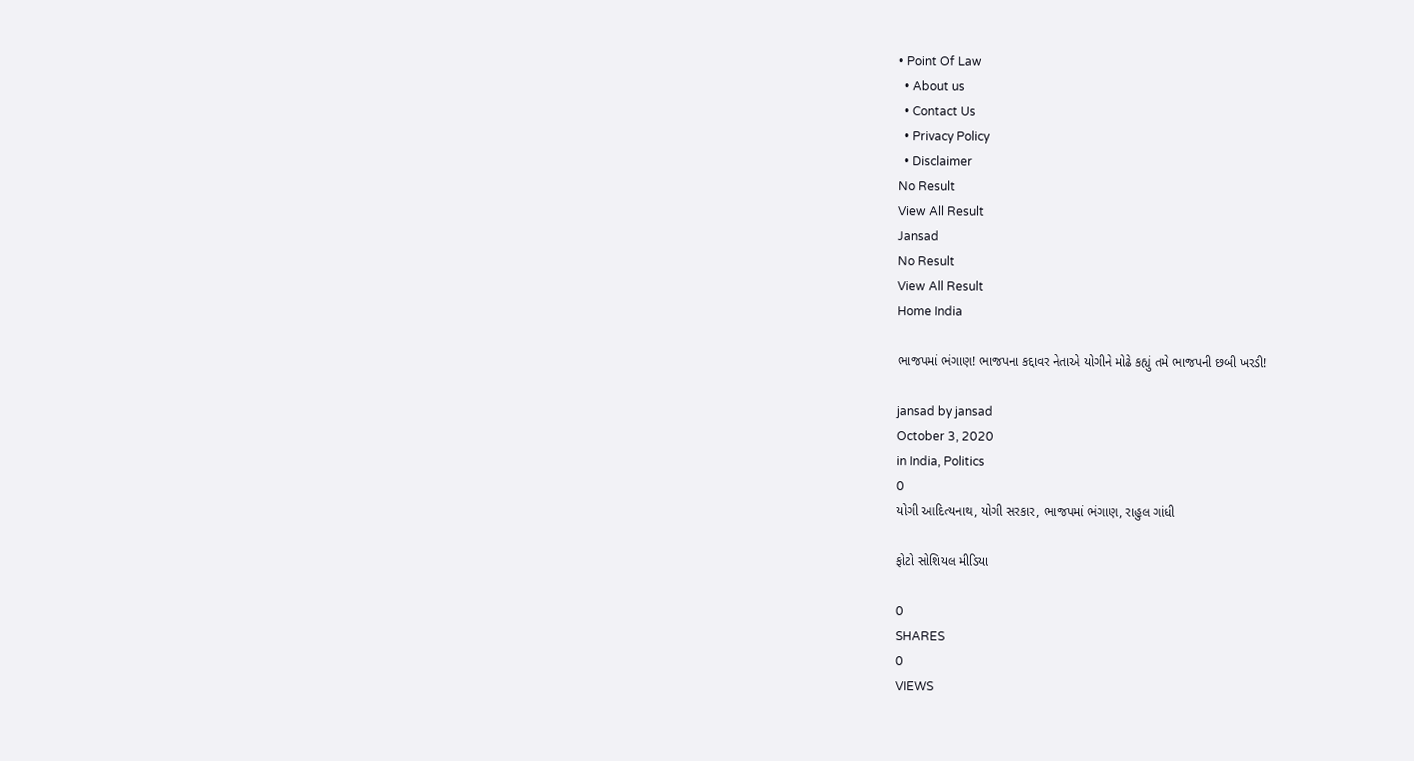• Point Of Law
  • About us
  • Contact Us
  • Privacy Policy
  • Disclaimer
No Result
View All Result
Jansad
No Result
View All Result
Home India

ભાજપમાં ભંગાણ! ભાજપના કદ્દાવર નેતાએ યોગીને મોઢે કહ્યું તમે ભાજપની છબી ખરડી!

jansad by jansad
October 3, 2020
in India, Politics
0
યોગી આદિત્યનાથ, યોગી સરકાર, ભાજપમાં ભંગાણ, રાહુલ ગાંધી

ફોટો સોશિયલ મીડિયા

0
SHARES
0
VIEWS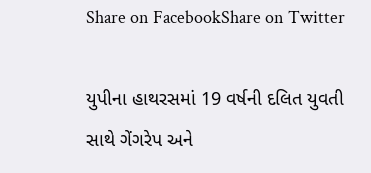Share on FacebookShare on Twitter

યુપીના હાથરસમાં 19 વર્ષની દલિત યુવતી સાથે ગેંગરેપ અને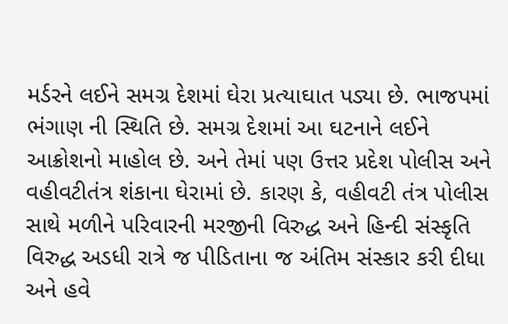મર્ડરને લઈને સમગ્ર દેશમાં ઘેરા પ્રત્યાઘાત પડ્યા છે. ભાજપમાં ભંગાણ ની સ્થિતિ છે. સમગ્ર દેશમાં આ ઘટનાને લઈને આક્રોશનો માહોલ છે. અને તેમાં પણ ઉત્તર પ્રદેશ પોલીસ અને વહીવટીતંત્ર શંકાના ઘેરામાં છે. કારણ કે, વહીવટી તંત્ર પોલીસ સાથે મળીને પરિવારની મરજીની વિરુદ્ધ અને હિન્દી સંસ્કૃતિ વિરુદ્ધ અડધી રાત્રે જ પીડિતાના જ અંતિમ સંસ્કાર કરી દીધા અને હવે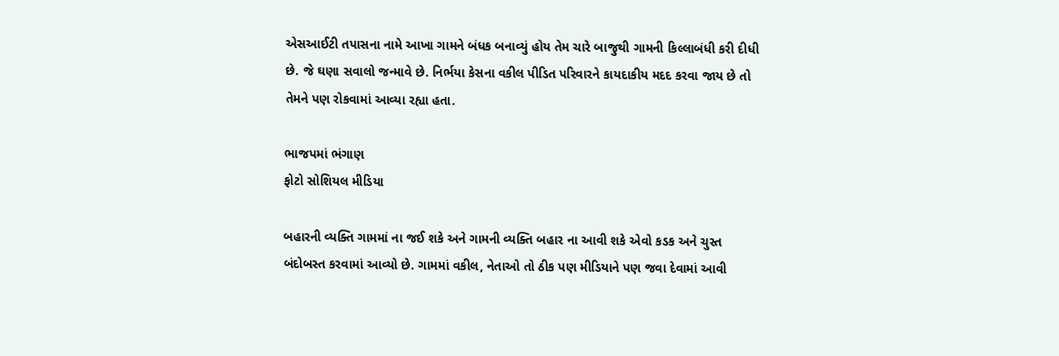એસઆઈટી તપાસના નામે આખા ગામને બંધક બનાવ્યું હોય તેમ ચારે બાજુથી ગામની કિલ્લાબંધી કરી દીધી છે. જે ઘણા સવાલો જન્માવે છે. નિર્ભયા કેસના વકીલ પીડિત પરિવારને કાયદાકીય મદદ કરવા જાય છે તો તેમને પણ રોકવામાં આવ્યા રહ્યા હતા.

ભાજપમાં ભંગાણ
ફોટો સોશિયલ મીડિયા

બહારની વ્યક્તિ ગામમાં ના જઈ શકે અને ગામની વ્યક્તિ બહાર ના આવી શકે એવો કડક અને ચુસ્ત બંદોબસ્ત કરવામાં આવ્યો છે. ગામમાં વકીલ, નેતાઓ તો ઠીક પણ મીડિયાને પણ જવા દેવામાં આવી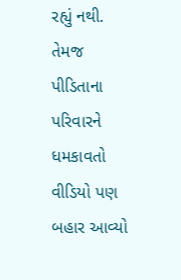રહ્યું નથી. તેમજ પીડિતાના પરિવારને ધમકાવતો વીડિયો પણ બહાર આવ્યો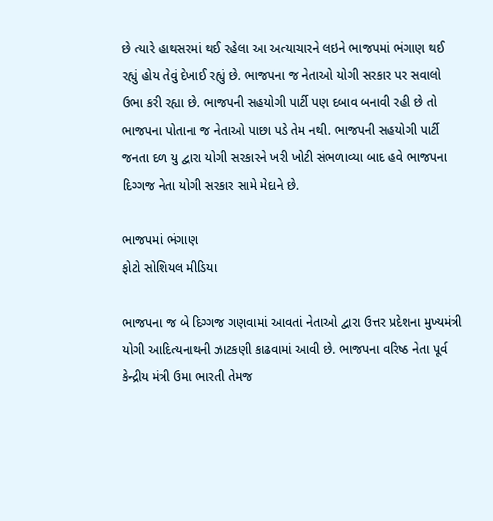છે ત્યારે હાથસરમાં થઈ રહેલા આ અત્યાચારને લઇને ભાજપમાં ભંગાણ થઈ રહ્યું હોય તેવું દેખાઈ રહ્યું છે. ભાજપના જ નેતાઓ યોગી સરકાર પર સવાલો ઉભા કરી રહ્યા છે. ભાજપની સહયોગી પાર્ટી પણ દબાવ બનાવી રહી છે તો ભાજપના પોતાના જ નેતાઓ પાછા પડે તેમ નથી. ભાજપની સહયોગી પાર્ટી જનતા દળ યુ દ્વારા યોગી સરકારને ખરી ખોટી સંભળાવ્યા બાદ હવે ભાજપના દિગ્ગજ નેતા યોગી સરકાર સામે મેદાને છે.

ભાજપમાં ભંગાણ
ફોટો સોશિયલ મીડિયા

ભાજપના જ બે દિગ્ગજ ગણવામાં આવતાં નેતાઓ દ્વારા ઉત્તર પ્રદેશના મુખ્યમંત્રી યોગી આદિત્યનાથની ઝાટકણી કાઢવામાં આવી છે. ભાજપના વરિષ્ઠ નેતા પૂર્વ કેન્દ્રીય મંત્રી ઉમા ભારતી તેમજ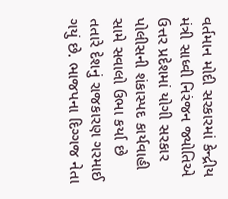વર્તમાન મોદી સરકારમાં કેન્દ્રીય મંત્રી સાધ્વી નિરંજન જ્યોતિએ ઉત્તર પ્રદેશમાં યોગી સરકાર પોલીસની શંકાસ્પદ કાર્યવાહી સામે સવાલો ઉભા કર્યા છે તતારે દેશનું રાજકારણ ગરમાઈ ગયું છે. ભાજપના દિગ્ગજ નેતા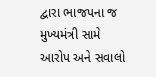દ્વારા ભાજપના જ મુખ્યમંત્રી સામે આરોપ અને સવાલો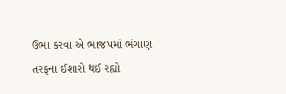ઉભા કરવા એ ભાજપમાં ભંગાણ તરફના ઈશારો થઈ રહ્યો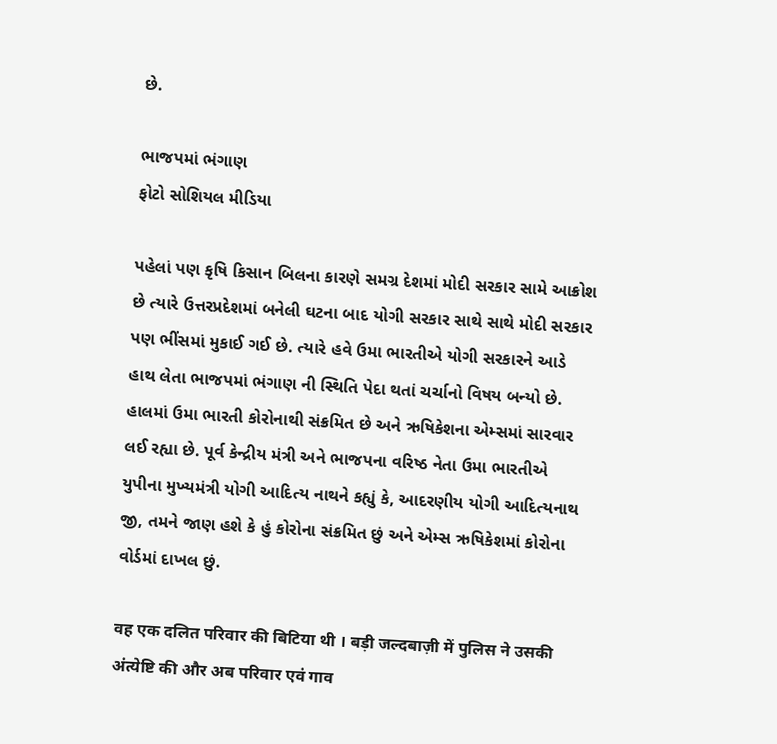છે.

ભાજપમાં ભંગાણ
ફોટો સોશિયલ મીડિયા

પહેલાં પણ કૃષિ કિસાન બિલના કારણે સમગ્ર દેશમાં મોદી સરકાર સામે આક્રોશ છે ત્યારે ઉત્તરપ્રદેશમાં બનેલી ઘટના બાદ યોગી સરકાર સાથે સાથે મોદી સરકાર પણ ભીંસમાં મુકાઈ ગઈ છે. ત્યારે હવે ઉમા ભારતીએ યોગી સરકારને આડે હાથ લેતા ભાજપમાં ભંગાણ ની સ્થિતિ પેદા થતાં ચર્ચાનો વિષય બન્યો છે. હાલમાં ઉમા ભારતી કોરોનાથી સંક્રમિત છે અને ઋષિકેશના એમ્સમાં સારવાર લઈ રહ્યા છે. પૂર્વ કેન્દ્રીય મંત્રી અને ભાજપના વરિષ્ઠ નેતા ઉમા ભારતીએ યુપીના મુખ્યમંત્રી યોગી આદિત્ય નાથને કહ્યું કે, આદરણીય યોગી આદિત્યનાથ જી, તમને જાણ હશે કે હું કોરોના સંક્રમિત છું અને એમ્સ ઋષિકેશમાં કોરોના વોર્ડમાં દાખલ છું.

वह एक दलित परिवार की बिटिया थी । बड़ी जल्दबाज़ी में पुलिस ने उसकी अंत्येष्टि की और अब परिवार एवं गाव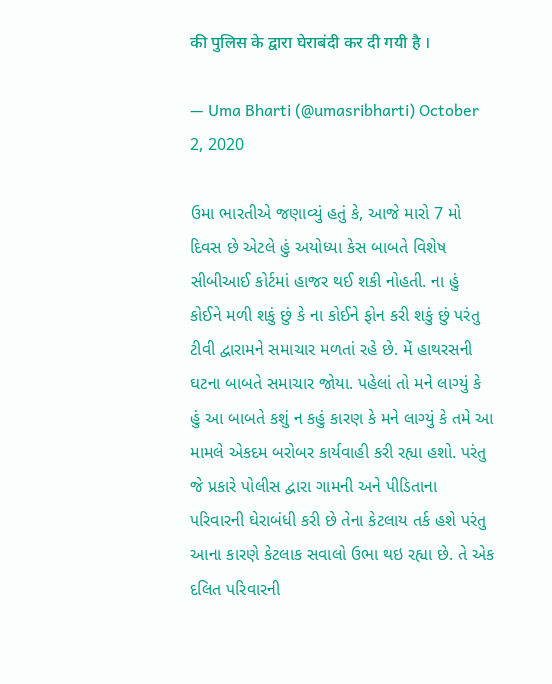की पुलिस के द्वारा घेराबंदी कर दी गयी है ।

— Uma Bharti (@umasribharti) October 2, 2020

ઉમા ભારતીએ જણાવ્યું હતું કે, આજે મારો 7 મો દિવસ છે એટલે હું અયોધ્યા કેસ બાબતે વિશેષ સીબીઆઈ કોર્ટમાં હાજર થઈ શકી નોહતી. ના હું કોઈને મળી શકું છું કે ના કોઈને ફોન કરી શકું છું પરંતુ ટીવી દ્વારામને સમાચાર મળતાં રહે છે. મેં હાથરસની ઘટના બાબતે સમાચાર જોયા. પહેલાં તો મને લાગ્યું કે હું આ બાબતે કશું ન કહું કારણ કે મને લાગ્યું કે તમે આ મામલે એકદમ બરોબર કાર્યવાહી કરી રહ્યા હશો. પરંતુ જે પ્રકારે પોલીસ દ્વારા ગામની અને પીડિતાના પરિવારની ઘેરાબંધી કરી છે તેના કેટલાય તર્ક હશે પરંતુ આના કારણે કેટલાક સવાલો ઉભા થઇ રહ્યા છે. તે એક દલિત પરિવારની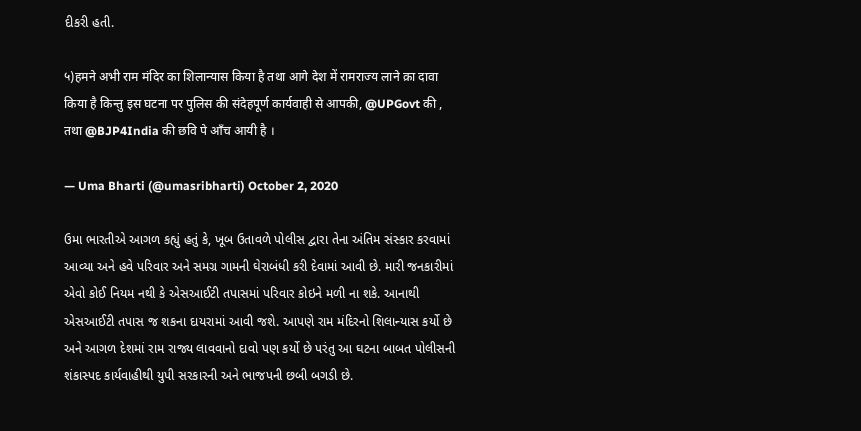દીકરી હતી.

५)हमने अभी राम मंदिर का शिलान्यास किया है तथा आगे देश में रामराज्य लाने क़ा दावा किया है किन्तु इस घटना पर पुलिस की संदेहपूर्ण कार्यवाही से आपकी, @UPGovt की , तथा @BJP4India की छवि पे आँच आयी है ।

— Uma Bharti (@umasribharti) October 2, 2020

ઉમા ભારતીએ આગળ કહ્યું હતું કે, ખૂબ ઉતાવળે પોલીસ દ્વારા તેના અંતિમ સંસ્કાર કરવામાં આવ્યા અને હવે પરિવાર અને સમગ્ર ગામની ઘેરાબંધી કરી દેવામાં આવી છે. મારી જનકારીમાં એવો કોઈ નિયમ નથી કે એસઆઈટી તપાસમાં પરિવાર કોઇને મળી ના શકે. આનાથી એસઆઈટી તપાસ જ શકના દાયરામાં આવી જશે. આપણે રામ મંદિરનો શિલાન્યાસ કર્યો છે અને આગળ દેશમાં રામ રાજ્ય લાવવાનો દાવો પણ કર્યો છે પરંતુ આ ઘટના બાબત પોલીસની શંકાસ્પદ કાર્યવાહીથી યુપી સરકારની અને ભાજપની છબી બગડી છે.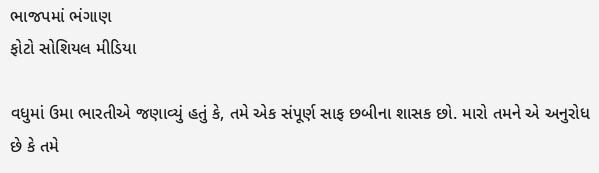ભાજપમાં ભંગાણ
ફોટો સોશિયલ મીડિયા

વધુમાં ઉમા ભારતીએ જણાવ્યું હતું કે, તમે એક સંપૂર્ણ સાફ છબીના શાસક છો. મારો તમને એ અનુરોધ છે કે તમે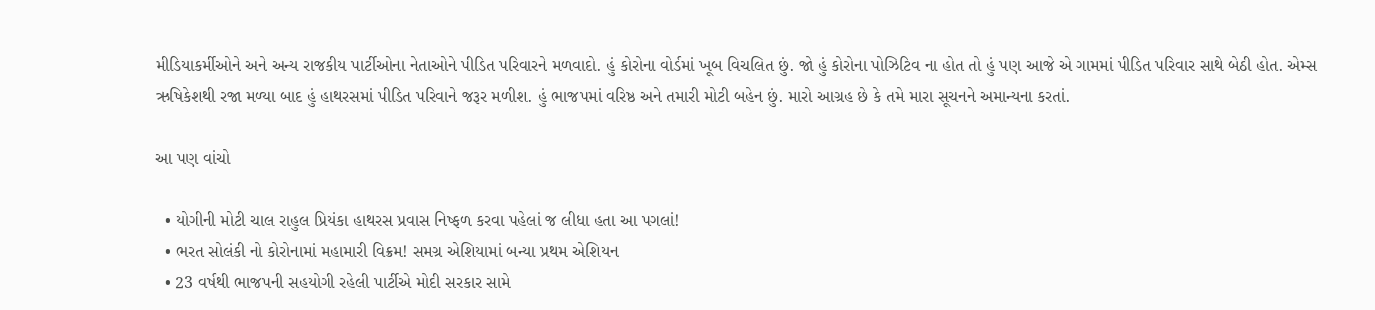મીડિયાકર્મીઓને અને અન્ય રાજકીય પાર્ટીઓના નેતાઓને પીડિત પરિવારને મળવાદો. હું કોરોના વોર્ડમાં ખૂબ વિચલિત છું. જો હું કોરોના પોઝિટિવ ના હોત તો હું પણ આજે એ ગામમાં પીડિત પરિવાર સાથે બેઠી હોત. એમ્સ ઋષિકેશથી રજા મળ્યા બાદ હું હાથરસમાં પીડિત પરિવાને જરૂર મળીશ. હું ભાજપમાં વરિષ્ઠ અને તમારી મોટી બહેન છું. મારો આગ્રહ છે કે તમે મારા સૂચનને અમાન્યના કરતાં.

આ પણ વાંચો

  • યોગીની મોટી ચાલ રાહુલ પ્રિયંકા હાથરસ પ્રવાસ નિષ્ફળ કરવા પહેલાં જ લીધા હતા આ પગલાં!
  • ભરત સોલંકી નો કોરોનામાં મહામારી વિક્રમ! સમગ્ર એશિયામાં બન્યા પ્રથમ એશિયન
  • 23 વર્ષથી ભાજપની સહયોગી રહેલી પાર્ટીએ મોદી સરકાર સામે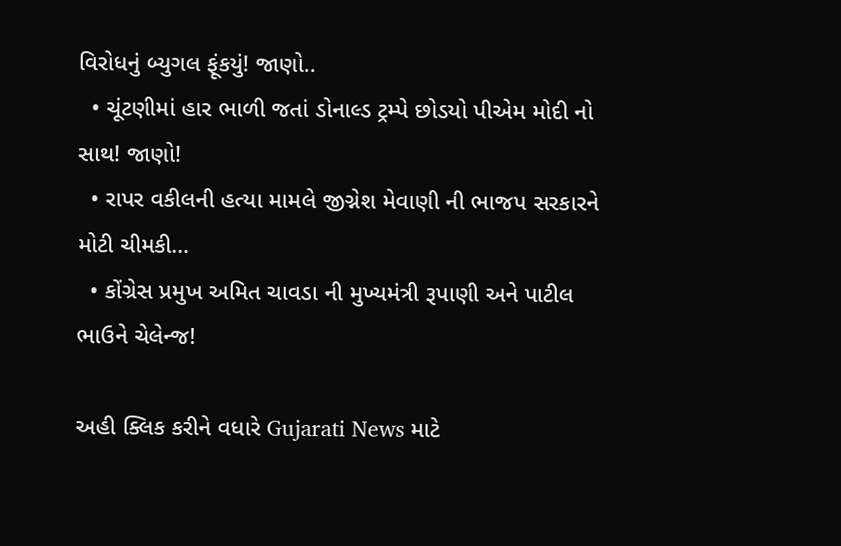વિરોધનું બ્યુગલ ફૂંકયું! જાણો..
  • ચૂંટણીમાં હાર ભાળી જતાં ડોનાલ્ડ ટ્રમ્પે છોડયો પીએમ મોદી નો સાથ! જાણો!
  • રાપર વકીલની હત્યા મામલે જીગ્નેશ મેવાણી ની ભાજપ સરકારને મોટી ચીમકી…
  • કોંગ્રેસ પ્રમુખ અમિત ચાવડા ની મુખ્યમંત્રી રૂપાણી અને પાટીલ ભાઉને ચેલેન્જ!

અહી ક્લિક કરીને વધારે Gujarati News માટે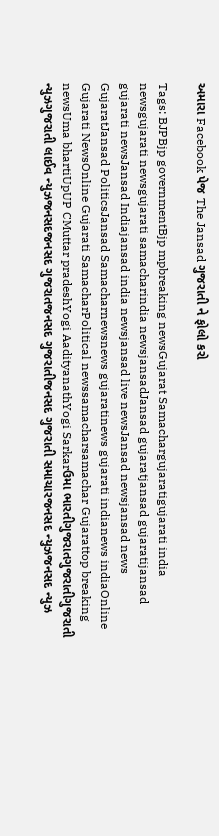અમારા Facebook પેજ The Jansad ગુજરાતી ને ફોલો કરો

Tags: BJPBjp governmentBjp mpbreaking newsGujarat Samachargujaratigujarati india newsgujarati newsgujarati samacharindia newsjansadJansad gujaratjansad gujaratijansad gujarati newsJansad Indiajansad india newsjansad live newsJansad newsjansad news GujaratJansad PoliticsJansad Samacharnewsnews gujaratinews gujarati indianews indiaOnline Gujarati NewsOnline Gujarati SamacharPolitical newssamacharsamachar Gujarattop breaking newsUma bhartiUpUP CMuttar pradeshYogi AadityanathYogi Sarkarઉમા ભારતીગુજરાતગુજરાતીગુજરાતી ન્યુઝગુજરાતી લાઈવ ન્યુઝજનસદજનસદ ગુજરાતજનસદ ગુજરાતીજનસદ ગુજરાતી સમાચારજનસદ ન્યુઝજનસદ ન્યુઝ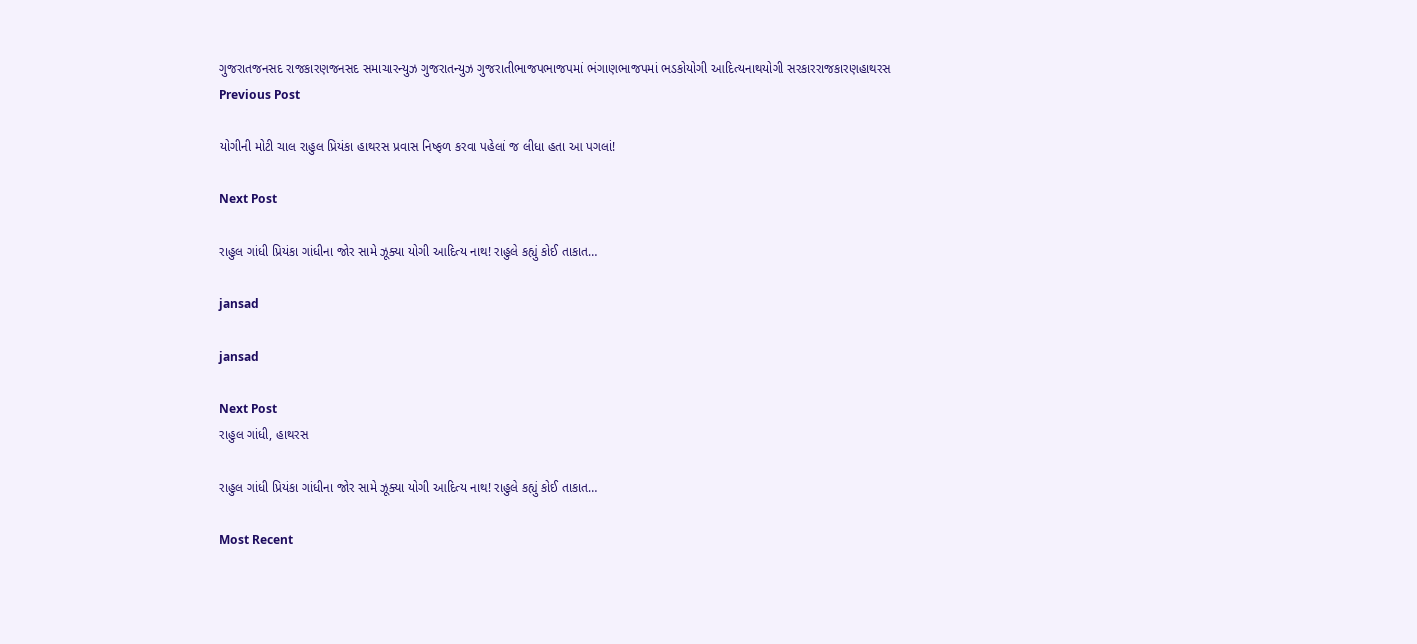ગુજરાતજનસદ રાજકારણજનસદ સમાચારન્યુઝ ગુજરાતન્યુઝ ગુજરાતીભાજપભાજપમાં ભંગાણભાજપમાં ભડકોયોગી આદિત્યનાથયોગી સરકારરાજકારણહાથરસ
Previous Post

યોગીની મોટી ચાલ રાહુલ પ્રિયંકા હાથરસ પ્રવાસ નિષ્ફળ કરવા પહેલાં જ લીધા હતા આ પગલાં!

Next Post

રાહુલ ગાંધી પ્રિયંકા ગાંધીના જોર સામે ઝૂક્યા યોગી આદિત્ય નાથ! રાહુલે કહ્યું કોઈ તાકાત…

jansad

jansad

Next Post
રાહુલ ગાંધી, હાથરસ

રાહુલ ગાંધી પ્રિયંકા ગાંધીના જોર સામે ઝૂક્યા યોગી આદિત્ય નાથ! રાહુલે કહ્યું કોઈ તાકાત…

Most Recent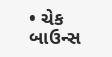• ચેક બાઉન્સ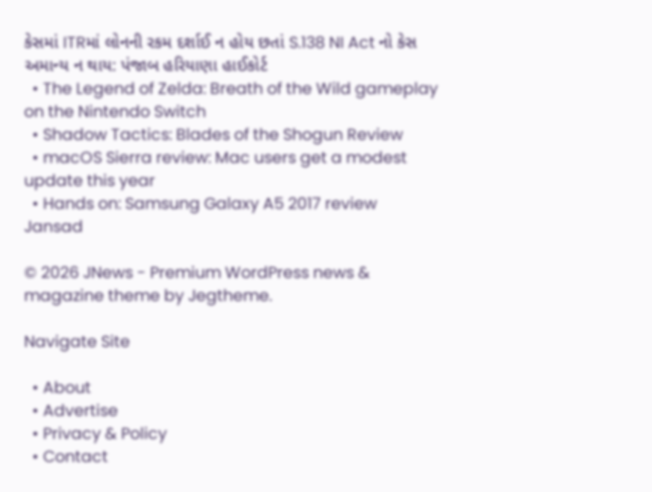કેસમાં ITRમાં લોનની રકમ દર્શાઈ ન હોય છતાં S.138 NI Act નો કેસ અમાન્ય ન થાય: પંજાબ હરિયાણા હાઈકોર્ટ
  • The Legend of Zelda: Breath of the Wild gameplay on the Nintendo Switch
  • Shadow Tactics: Blades of the Shogun Review
  • macOS Sierra review: Mac users get a modest update this year
  • Hands on: Samsung Galaxy A5 2017 review
Jansad

© 2026 JNews - Premium WordPress news & magazine theme by Jegtheme.

Navigate Site

  • About
  • Advertise
  • Privacy & Policy
  • Contact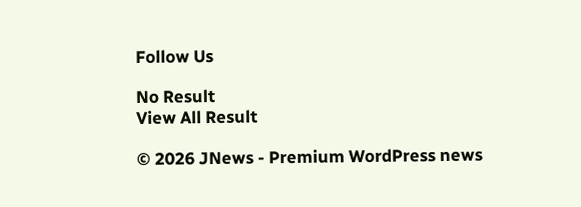Follow Us

No Result
View All Result

© 2026 JNews - Premium WordPress news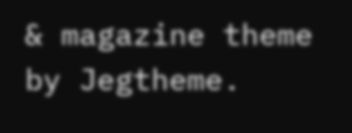& magazine theme by Jegtheme.